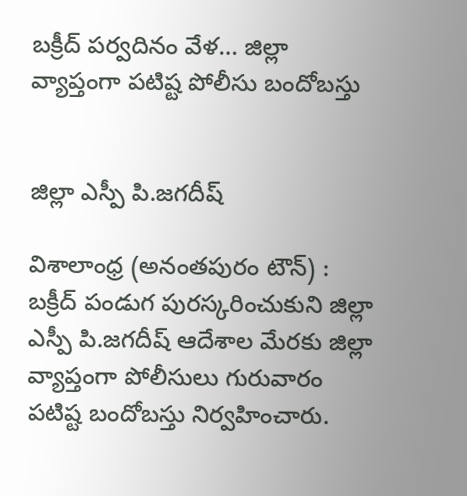బక్రీద్ పర్వదినం వేళ… జిల్లా వ్యాప్తంగా పటిష్ట పోలీసు బందోబస్తు


జిల్లా ఎస్పీ పి.జగదీష్

విశాలాంధ్ర (అనంతపురం టౌన్) : బక్రీద్ పండుగ పురస్కరించుకుని జిల్లా ఎస్పీ పి.జగదీష్ ఆదేశాల మేరకు జిల్లా వ్యాప్తంగా పోలీసులు గురువారం పటిష్ట బందోబస్తు నిర్వహించారు.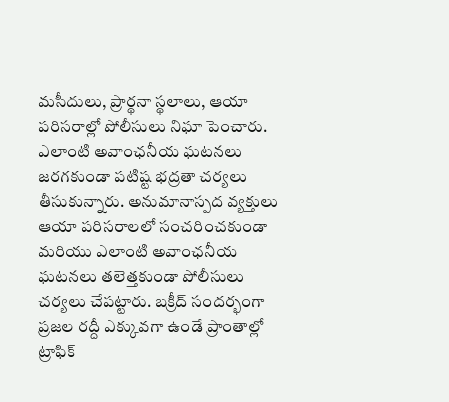మసీదులు, ప్రార్థనా స్థలాలు, ఆయా పరిసరాల్లో పోలీసులు నిఘా పెంచారు. ఎలాంటి అవాంఛనీయ ఘటనలు జరగకుండా పటిష్ట భద్రతా చర్యలు తీసుకున్నారు. అనుమానాస్పద వ్యక్తులు ఆయా పరిసరాలలో సంచరించకుండా మరియు ఎలాంటి అవాంఛనీయ ఘటనలు తలెత్తకుండా పోలీసులు చర్యలు చేపట్టారు. బక్రీద్ సందర్భంగా ప్రజల రద్దీ ఎక్కువగా ఉండే ప్రాంతాల్లో ట్రాఫిక్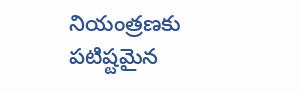నియంత్రణకు పటిష్టమైన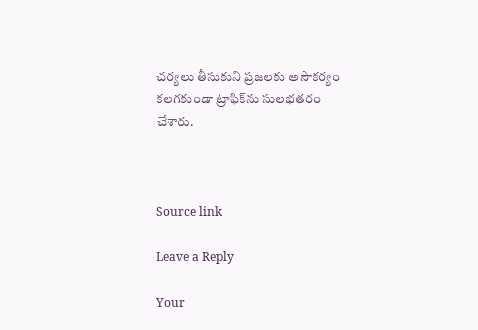చర్యలు తీసుకుని ప్రజలకు అసౌకర్యం కలగకుండా ట్రాఫిక్‌ను సులభతరం చేశారు.



Source link

Leave a Reply

Your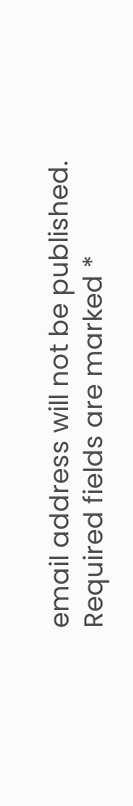email address will not be published. Required fields are marked *